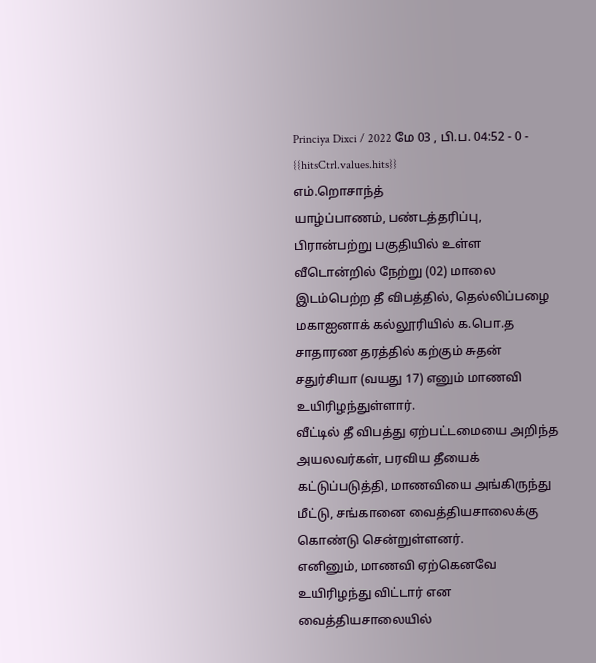Princiya Dixci / 2022 மே 03 , பி.ப. 04:52 - 0 - {{hitsCtrl.values.hits}}
எம்.றொசாந்த்
யாழ்ப்பாணம், பண்டத்தரிப்பு, பிரான்பற்று பகுதியில் உள்ள வீடொன்றில் நேற்று (02) மாலை இடம்பெற்ற தீ விபத்தில், தெல்லிப்பழை மகாஐனாக் கல்லூரியில் க.பொ.த சாதாரண தரத்தில் கற்கும் சுதன் சதுர்சியா (வயது 17) எனும் மாணவி உயிரிழந்துள்ளார்.
வீட்டில் தீ விபத்து ஏற்பட்டமையை அறிந்த அயலவர்கள், பரவிய தீயைக் கட்டுப்படுத்தி, மாணவியை அங்கிருந்து மீட்டு, சங்கானை வைத்தியசாலைக்கு கொண்டு சென்றுள்ளனர்.
எனினும், மாணவி ஏற்கெனவே உயிரிழந்து விட்டார் என வைத்தியசாலையில்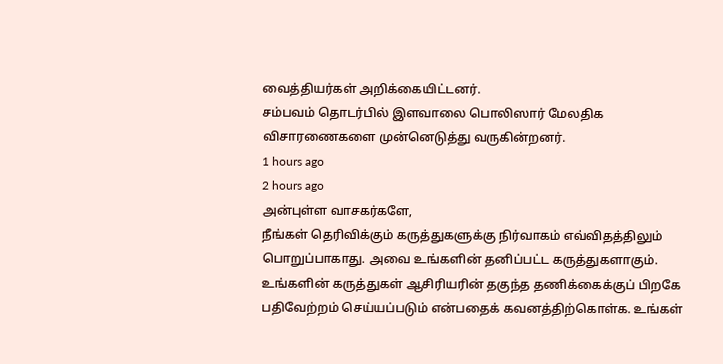வைத்தியர்கள் அறிக்கையிட்டனர்.
சம்பவம் தொடர்பில் இளவாலை பொலிஸார் மேலதிக விசாரணைகளை முன்னெடுத்து வருகின்றனர்.
1 hours ago
2 hours ago
அன்புள்ள வாசகர்களே,
நீங்கள் தெரிவிக்கும் கருத்துகளுக்கு நிர்வாகம் எவ்விதத்திலும் பொறுப்பாகாது. அவை உங்களின் தனிப்பட்ட கருத்துகளாகும். உங்களின் கருத்துகள் ஆசிரியரின் தகுந்த தணிக்கைக்குப் பிறகே பதிவேற்றம் செய்யப்படும் என்பதைக் கவனத்திற்கொள்க. உங்கள்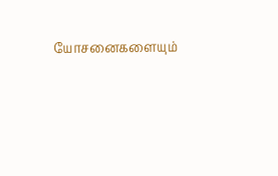யோசனைகளையும்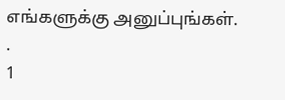எங்களுக்கு அனுப்புங்கள். .
1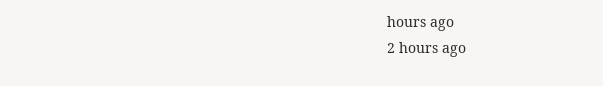hours ago
2 hours ago